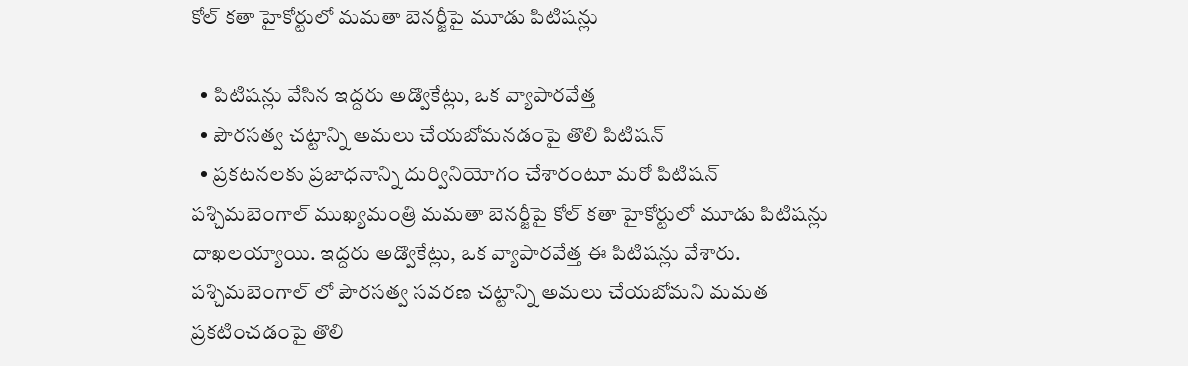కోల్ కతా హైకోర్టులో మమతా బెనర్జీపై మూడు పిటిషన్లు

  • పిటిషన్లు వేసిన ఇద్దరు అడ్వొకేట్లు, ఒక వ్యాపారవేత్త
  • పౌరసత్వ చట్టాన్ని అమలు చేయబోమనడంపై తొలి పిటిషన్
  • ప్రకటనలకు ప్రజాధనాన్ని దుర్వినియోగం చేశారంటూ మరో పిటిషన్
పశ్చిమబెంగాల్ ముఖ్యమంత్రి మమతా బెనర్జీపై కోల్ కతా హైకోర్టులో మూడు పిటిషన్లు దాఖలయ్యాయి. ఇద్దరు అడ్వొకేట్లు, ఒక వ్యాపారవేత్త ఈ పిటిషన్లు వేశారు. పశ్చిమబెంగాల్ లో పౌరసత్వ సవరణ చట్టాన్ని అమలు చేయబోమని మమత ప్రకటించడంపై తొలి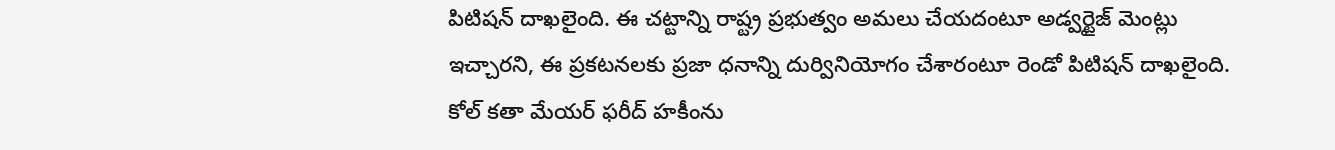పిటిషన్ దాఖలైంది. ఈ చట్టాన్ని రాష్ట్ర ప్రభుత్వం అమలు చేయదంటూ అడ్వర్టైజ్ మెంట్లు ఇచ్చారని, ఈ ప్రకటనలకు ప్రజా ధనాన్ని దుర్వినియోగం చేశారంటూ రెండో పిటిషన్ దాఖలైంది. కోల్ కతా మేయర్ ఫరీద్ హకీంను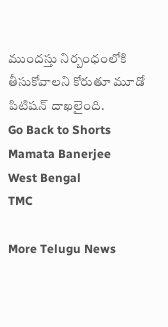ముందస్తు నిర్బంధంలోకి తీసుకోవాలని కోరుతూ మూడో పిటిషన్ దాఖలైంది.
Go Back to Shorts
Mamata Banerjee
West Bengal
TMC

More Telugu News